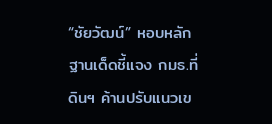“ชัยวัฒน์” หอบหลักฐานเด็ดชี้แจง กมธ.ที่ดินฯ ค้านปรับแนวเข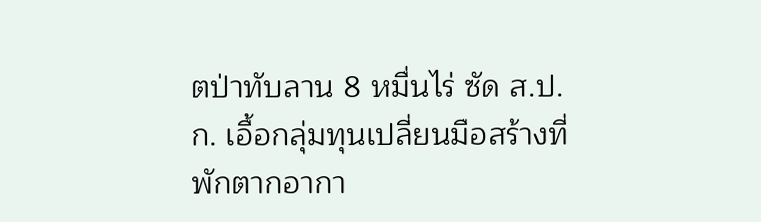ตป่าทับลาน 8 หมื่นไร่ ซัด ส.ป.ก. เอื้อกลุ่มทุนเปลี่ยนมือสร้างที่พักตากอากา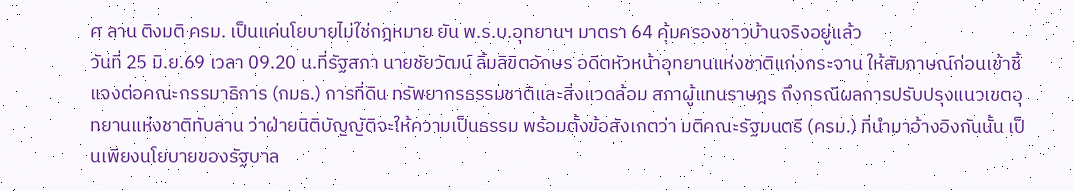ศ ลาน ติงมติ ครม. เป็นแค่นโยบายไม่ใช่กฎหมาย ยัน พ.ร.บ.อุทยานฯ มาตรา 64 คุ้มครองชาวบ้านจริงอยู่แล้ว
วันที่ 25 มิ.ย.69 เวลา 09.20 น.ที่รัฐสภา นายชัยวัฒน์ ลิ้มลิขิตอักษร อดีตหัวหน้าอุทยานแห่งชาติแก่งกระจาน ให้สัมภาษณ์ก่อนเข้าชี้แจงต่อคณะกรรมาธิการ (กมธ.) การที่ดิน ทรัพยากรธรรมชาติและสิ่งแวดล้อม สภาผู้แทนราษฎร ถึงกรณีผลการปรับปรุงแนวเขตอุทยานแห่งชาติทับลาน ว่าฝ่ายนิติบัญญัติจะให้ความเป็นธรรม พร้อมตั้งข้อสังเกตว่า มติคณะรัฐมนตรี (ครม.) ที่นำมาอ้างอิงกันนั้น เป็นเพียงนโยบายของรัฐบาล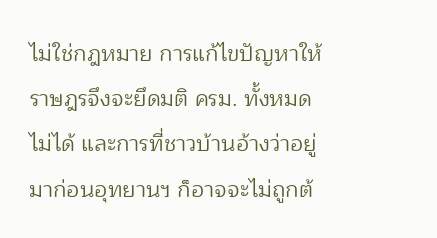ไม่ใช่กฎหมาย การแก้ไขปัญหาให้ราษฎรจึงจะยึดมติ ครม. ทั้งหมดไม่ได้ และการที่ชาวบ้านอ้างว่าอยู่มาก่อนอุทยานฯ ก็อาจจะไม่ถูกต้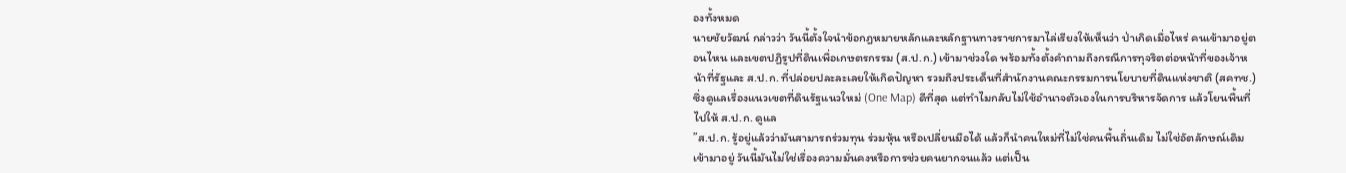องทั้งหมด
นายชัยวัฒน์ กล่าวว่า วันนี้ตั้งใจนำข้อกฎหมายหลักและหลักฐานทางราชการมาไล่เรียงให้เห็นว่า ป่าเกิดเมื่อไหร่ คนเข้ามาอยู่ตอนไหน และเขตปฏิรูปที่ดินเพื่อเกษตรกรรม (ส.ป.ก.) เข้ามาช่วงใด พร้อมทั้งตั้งคำถามถึงกรณีการทุจริตต่อหน้าที่ของเจ้าหน้าที่รัฐและ ส.ป.ก. ที่ปล่อยปละละเลยให้เกิดปัญหา รวมถึงประเด็นที่สำนักงานคณะกรรมการนโยบายที่ดินแห่งชาติ (สคทช.) ซึ่งดูแลเรื่องแนวเขตที่ดินรัฐแนวใหม่ (One Map) ดีที่สุด แต่ทำไมกลับไม่ใช้อำนาจตัวเองในการบริหารจัดการ แล้วโยนพื้นที่ไปให้ ส.ป.ก. ดูแล
”ส.ป.ก. รู้อยู่แล้วว่ามันสามารถร่วมทุน ร่วมหุ้น หรือเปลี่ยนมือได้ แล้วก็นำคนใหม่ที่ไม่ใช่คนพื้นถิ่นเดิม ไม่ใช่อัตลักษณ์เดิมเข้ามาอยู่ วันนี้มันไม่ใช่เรื่องความมั่นคงหรือการช่วยคนยากจนแล้ว แต่เป็น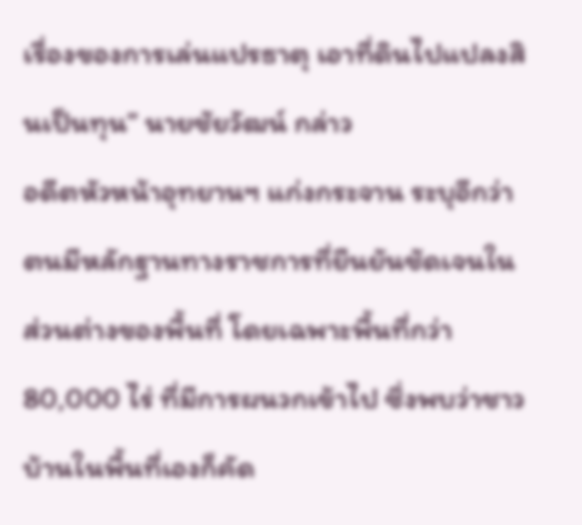เรื่องของการเล่นแปรธาตุ เอาที่ดินไปแปลงสินเป็นทุน” นายชัยวัฒน์ กล่าว
อดีตหัวหน้าอุทยานฯ แก่งกระจาน ระบุอีกว่า ตนมีหลักฐานทางราชการที่ยืนยันชัดเจนในส่วนต่างของพื้นที่ โดยเฉพาะพื้นที่กว่า 80,000 ไร่ ที่มีการผนวกเข้าไป ซึ่งพบว่าชาวบ้านในพื้นที่เองก็คัด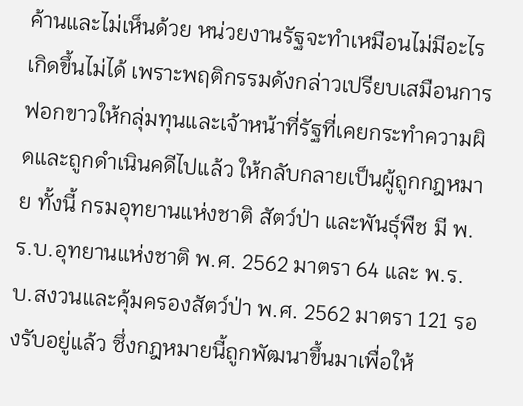ค้านและไม่เห็นด้วย หน่วยงานรัฐจะทำเหมือนไม่มีอะไรเกิดขึ้นไม่ได้ เพราะพฤติกรรมดังกล่าวเปรียบเสมือนการฟอกขาวให้กลุ่มทุนและเจ้าหน้าที่รัฐที่เคยกระทำความผิดและถูกดำเนินคดีไปแล้ว ให้กลับกลายเป็นผู้ถูกกฎหมาย ทั้งนี้ กรมอุทยานแห่งชาติ สัตว์ป่า และพันธุ์พืช มี พ.ร.บ.อุทยานแห่งชาติ พ.ศ. 2562 มาตรา 64 และ พ.ร.บ.สงวนและคุ้มครองสัตว์ป่า พ.ศ. 2562 มาตรา 121 รองรับอยู่แล้ว ซึ่งกฎหมายนี้ถูกพัฒนาขึ้นมาเพื่อให้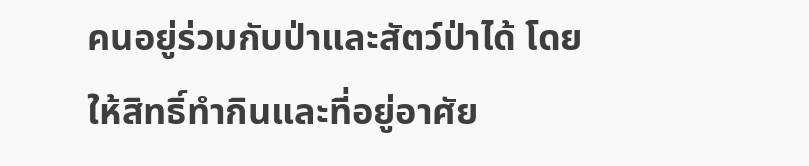คนอยู่ร่วมกับป่าและสัตว์ป่าได้ โดยให้สิทธิ์ทำกินและที่อยู่อาศัย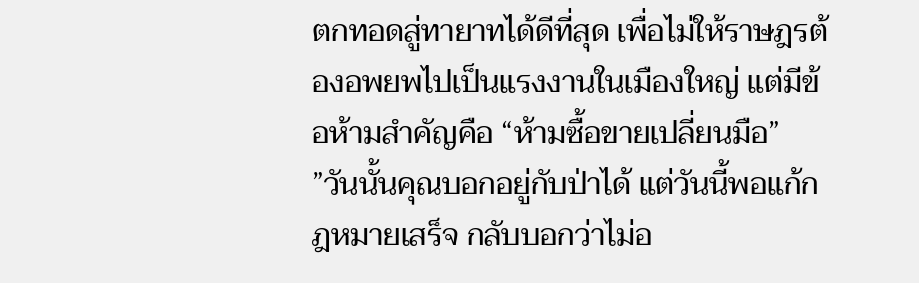ตกทอดสู่ทายาทได้ดีที่สุด เพื่อไม่ให้ราษฎรต้องอพยพไปเป็นแรงงานในเมืองใหญ่ แต่มีข้อห้ามสำคัญคือ “ห้ามซื้อขายเปลี่ยนมือ”
”วันนั้นคุณบอกอยู่กับป่าได้ แต่วันนี้พอแก้กฎหมายเสร็จ กลับบอกว่าไม่อ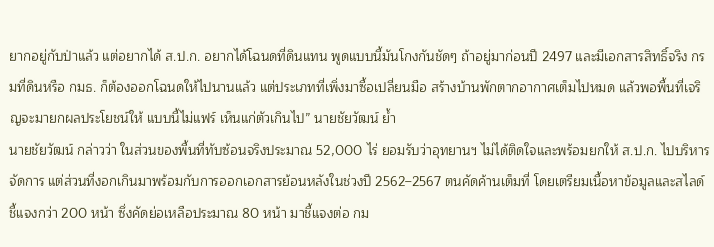ยากอยู่กับป่าแล้ว แต่อยากได้ ส.ป.ก. อยากได้โฉนดที่ดินแทน พูดแบบนี้มันโกงกันชัดๆ ถ้าอยู่มาก่อนปี 2497 และมีเอกสารสิทธิ์จริง กรมที่ดินหรือ กมธ. ก็ต้องออกโฉนดให้ไปนานแล้ว แต่ประเภทที่เพิ่งมาซื้อเปลี่ยนมือ สร้างบ้านพักตากอากาศเต็มไปหมด แล้วพอพื้นที่เจริญจะมายกผลประโยชน์ให้ แบบนี้ไม่แฟร์ เห็นแก่ตัวเกินไป” นายชัยวัฒน์ ย้ำ
นายชัยวัฒน์ กล่าวว่า ในส่วนของพื้นที่ทับซ้อนจริงประมาณ 52,000 ไร่ ยอมรับว่าอุทยานฯ ไม่ได้ติดใจและพร้อมยกให้ ส.ป.ก. ไปบริหารจัดการ แต่ส่วนที่งอกเกินมาพร้อมกับการออกเอกสารย้อนหลังในช่วงปี 2562–2567 ตนคัดค้านเต็มที่ โดยเตรียมเนื้อหาข้อมูลและสไลด์ชี้แจงกว่า 200 หน้า ซึ่งคัดย่อเหลือประมาณ 80 หน้า มาชี้แจงต่อ กม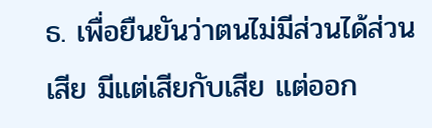ธ. เพื่อยืนยันว่าตนไม่มีส่วนได้ส่วนเสีย มีแต่เสียกับเสีย แต่ออก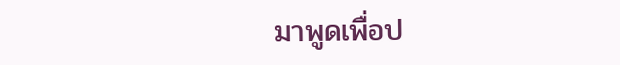มาพูดเพื่อป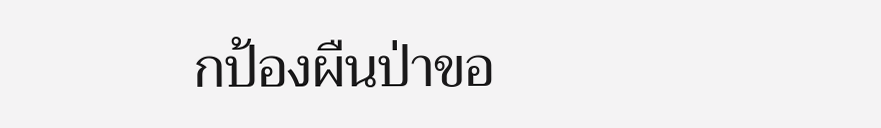กป้องผืนป่าขอ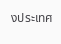งประเทศ